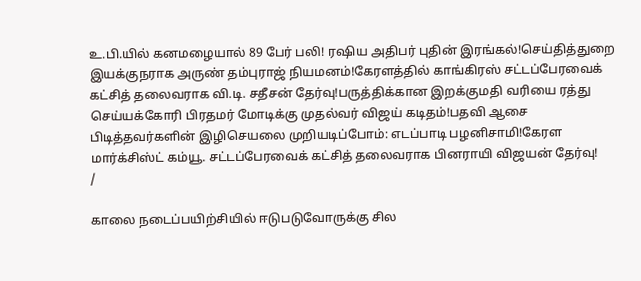உ.பி.யில் கனமழையால் 89 பேர் பலி! ரஷிய அதிபர் புதின் இரங்கல்!செய்தித்துறை இயக்குநராக அருண் தம்புராஜ் நியமனம்!கேரளத்தில் காங்கிரஸ் சட்டப்பேரவைக் கட்சித் தலைவராக வி.டி. சதீசன் தேர்வு!பருத்திக்கான இறக்குமதி வரியை ரத்து செய்யக்கோரி பிரதமர் மோடிக்கு முதல்வர் விஜய் கடிதம்!பதவி ஆசை பிடித்தவர்களின் இழிசெயலை முறியடிப்போம்: எடப்பாடி பழனிசாமி!கேரள மார்க்சிஸ்ட் கம்யூ. சட்டப்பேரவைக் கட்சித் தலைவராக பினராயி விஜயன் தேர்வு!
/

காலை நடைப்பயிற்சியில் ஈடுபடுவோருக்கு சில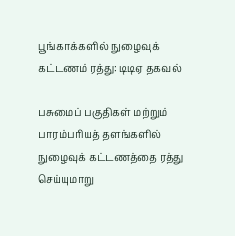பூங்காக்களில் நுழைவுக் கட்டணம் ரத்து: டிடிஏ தகவல்

பசுமைப் பகுதிகள் மற்றும் பாரம்பரியத் தளங்களில் நுழைவுக் கட்டணத்தை ரத்து செய்யுமாறு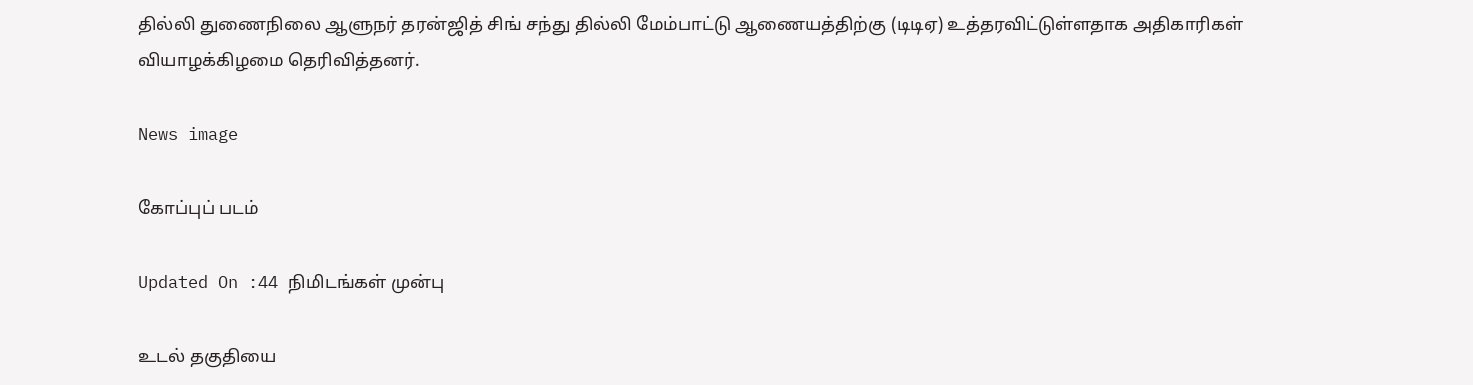தில்லி துணைநிலை ஆளுநர் தரன்ஜித் சிங் சந்து தில்லி மேம்பாட்டு ஆணையத்திற்கு (டிடிஏ) உத்தரவிட்டுள்ளதாக அதிகாரிகள் வியாழக்கிழமை தெரிவித்தனர்.

News image

கோப்புப் படம்

Updated On :44 நிமிடங்கள் முன்பு

உடல் தகுதியை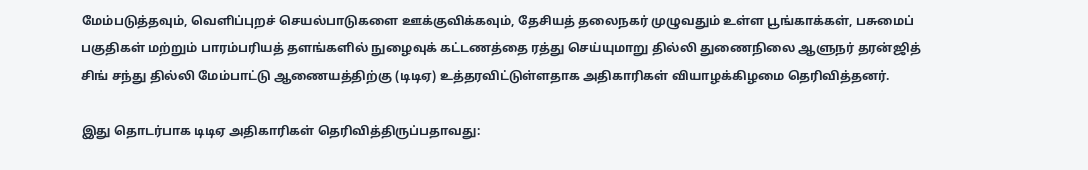மேம்படுத்தவும், வெளிப்புறச் செயல்பாடுகளை ஊக்குவிக்கவும், தேசியத் தலைநகர் முழுவதும் உள்ள பூங்காக்கள், பசுமைப் பகுதிகள் மற்றும் பாரம்பரியத் தளங்களில் நுழைவுக் கட்டணத்தை ரத்து செய்யுமாறு தில்லி துணைநிலை ஆளுநர் தரன்ஜித் சிங் சந்து தில்லி மேம்பாட்டு ஆணையத்திற்கு (டிடிஏ) உத்தரவிட்டுள்ளதாக அதிகாரிகள் வியாழக்கிழமை தெரிவித்தனர்.

இது தொடர்பாக டிடிஏ அதிகாரிகள் தெரிவித்திருப்பதாவது: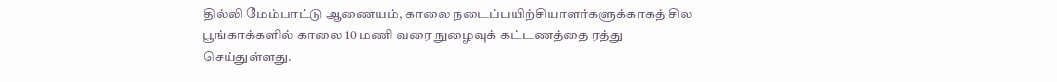தில்லி மேம்பாட்டு ஆணையம், காலை நடைப்பயிற்சியாளர்களுக்காகத் சில பூங்காக்களில் காலை 10 மணி வரை நுழைவுக் கட்டணத்தை ரத்து செய்துள்ளது.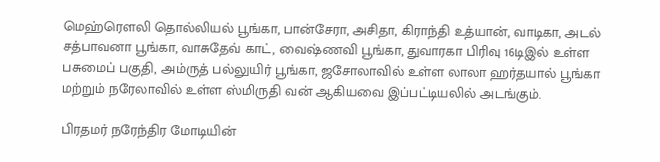மெஹ்ரெளலி தொல்லியல் பூங்கா, பான்சேரா, அசிதா, கிராந்தி உத்யான், வாடிகா, அடல் சத்பாவனா பூங்கா, வாசுதேவ் காட், வைஷ்ணவி பூங்கா, துவாரகா பிரிவு 16டிஇல் உள்ள பசுமைப் பகுதி, அம்ருத் பல்லுயிர் பூங்கா, ஜசோலாவில் உள்ள லாலா ஹர்தயால் பூங்கா மற்றும் நரேலாவில் உள்ள ஸ்மிருதி வன் ஆகியவை இப்பட்டியலில் அடங்கும்.

பிரதமர் நரேந்திர மோடியின்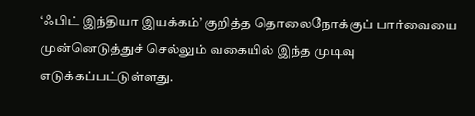‘ஃபிட் இந்தியா இயக்கம்’ குறித்த தொலைநோக்குப் பார்வையை முன்னெடுத்துச் செல்லும் வகையில் இந்த முடிவு எடுக்கப்பட்டுள்ளது.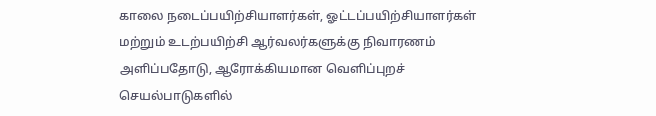காலை நடைப்பயிற்சியாளர்கள், ஓட்டப்பயிற்சியாளர்கள் மற்றும் உடற்பயிற்சி ஆர்வலர்களுக்கு நிவாரணம் அளிப்பதோடு, ஆரோக்கியமான வெளிப்புறச் செயல்பாடுகளில்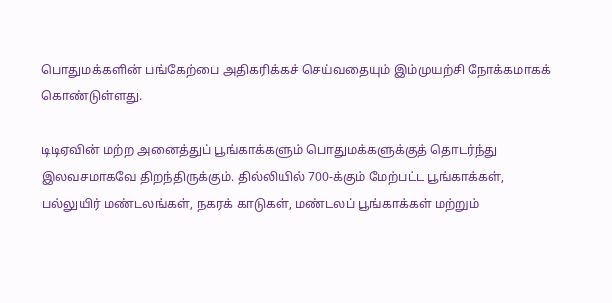பொதுமக்களின் பங்கேற்பை அதிகரிக்கச் செய்வதையும் இம்முயற்சி நோக்கமாகக் கொண்டுள்ளது.

டிடிஏவின் மற்ற அனைத்துப் பூங்காக்களும் பொதுமக்களுக்குத் தொடர்ந்து இலவசமாகவே திறந்திருக்கும். தில்லியில் 700-க்கும் மேற்பட்ட பூங்காக்கள், பல்லுயிர் மண்டலங்கள், நகரக் காடுகள், மண்டலப் பூங்காக்கள் மற்றும்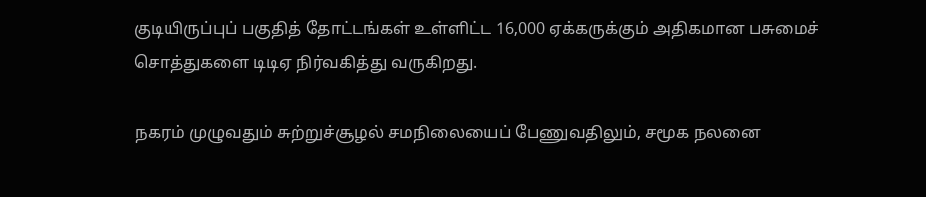குடியிருப்புப் பகுதித் தோட்டங்கள் உள்ளிட்ட 16,000 ஏக்கருக்கும் அதிகமான பசுமைச் சொத்துகளை டிடிஏ நிர்வகித்து வருகிறது.

நகரம் முழுவதும் சுற்றுச்சூழல் சமநிலையைப் பேணுவதிலும், சமூக நலனை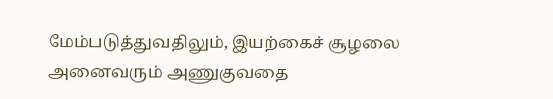மேம்படுத்துவதிலும், இயற்கைச் சூழலை அனைவரும் அணுகுவதை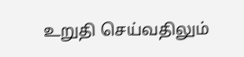உறுதி செய்வதிலும்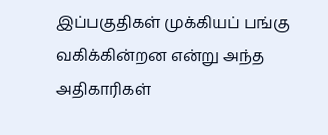இப்பகுதிகள் முக்கியப் பங்கு வகிக்கின்றன என்று அந்த அதிகாரிகள்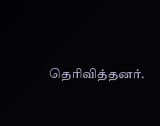தெரிவித்தனர்.